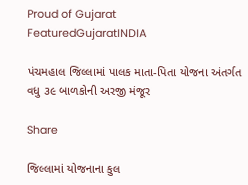Proud of Gujarat
FeaturedGujaratINDIA

પંચમહાલ જિલ્લામાં પાલક માતા-પિતા યોજના અંતર્ગત વધુ ૩૯ બાળકોની અરજી મંજૂર

Share

જિલ્લામાં યોજનાના કુલ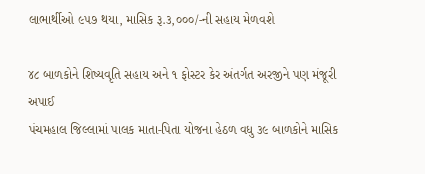લાભાર્થીઓ ૯૫૭ થયા, માસિક રૂ.૩,૦૦૦/-ની સહાય મેળવશે

૪૮ બાળકોને શિષ્યવૃતિ સહાય અને ૧ ફોસ્ટર કેર અંતર્ગત અરજીને પણ મંજૂરી અપાઈ
પંચમહાલ જિલ્લામાં પાલક માતા-પિતા યોજના હેઠળ વધુ ૩૯ બાળકોને માસિક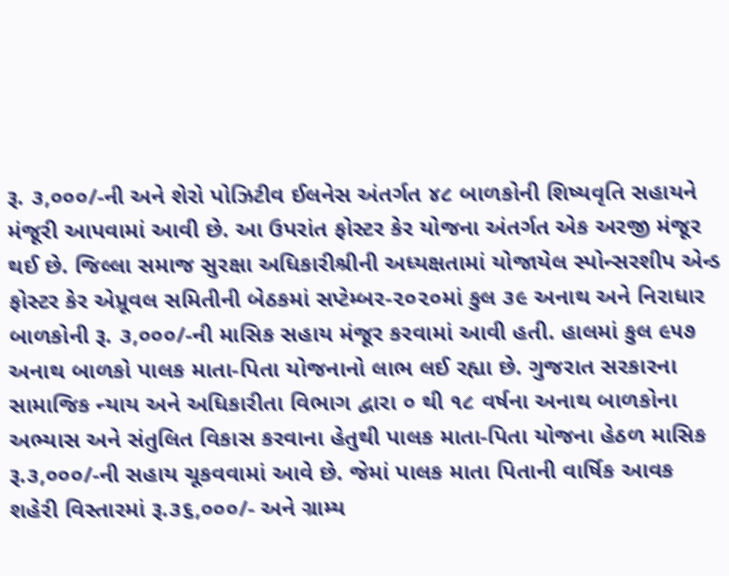રૂ. ૩,૦૦૦/-ની અને શેરો પોઝિટીવ ઈલનેસ અંતર્ગત ૪૮ બાળકોની શિષ્યવૃતિ સહાયને મંજૂરી આપવામાં આવી છે. આ ઉપરાંત ફોસ્ટર કેર યોજના અંતર્ગત એક અરજી મંજૂર થઈ છે. જિલ્લા સમાજ સુરક્ષા અધિકારીશ્રીની અધ્યક્ષતામાં યોજાયેલ સ્પોન્સરશીપ એન્ડ ફોસ્ટર કેર એપ્રૂવલ સમિતીની બેઠકમાં સપ્ટેમ્બર-૨૦૨૦માં કુલ ૩૯ અનાથ અને નિરાધાર બાળકોની રૂ. ૩,૦૦૦/-ની માસિક સહાય મંજૂર કરવામાં આવી હતી. હાલમાં કુલ ૯૫૭ અનાથ બાળકો પાલક માતા-પિતા યોજનાનો લાભ લઈ રહ્યા છે. ગુજરાત સરકારના સામાજિક ન્યાય અને અધિકારીતા વિભાગ દ્વારા ૦ થી ૧૮ વર્ષના અનાથ બાળકોના અભ્યાસ અને સંતુલિત વિકાસ કરવાના હેતુથી પાલક માતા-પિતા યોજના હેઠળ માસિક રૂ.૩,૦૦૦/-ની સહાય ચૂકવવામાં આવે છે. જેમાં પાલક માતા પિતાની વાર્ષિક આવક શહેરી વિસ્તારમાં રૂ.૩૬,૦૦૦/- અને ગ્રામ્ય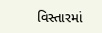વિસ્તારમાં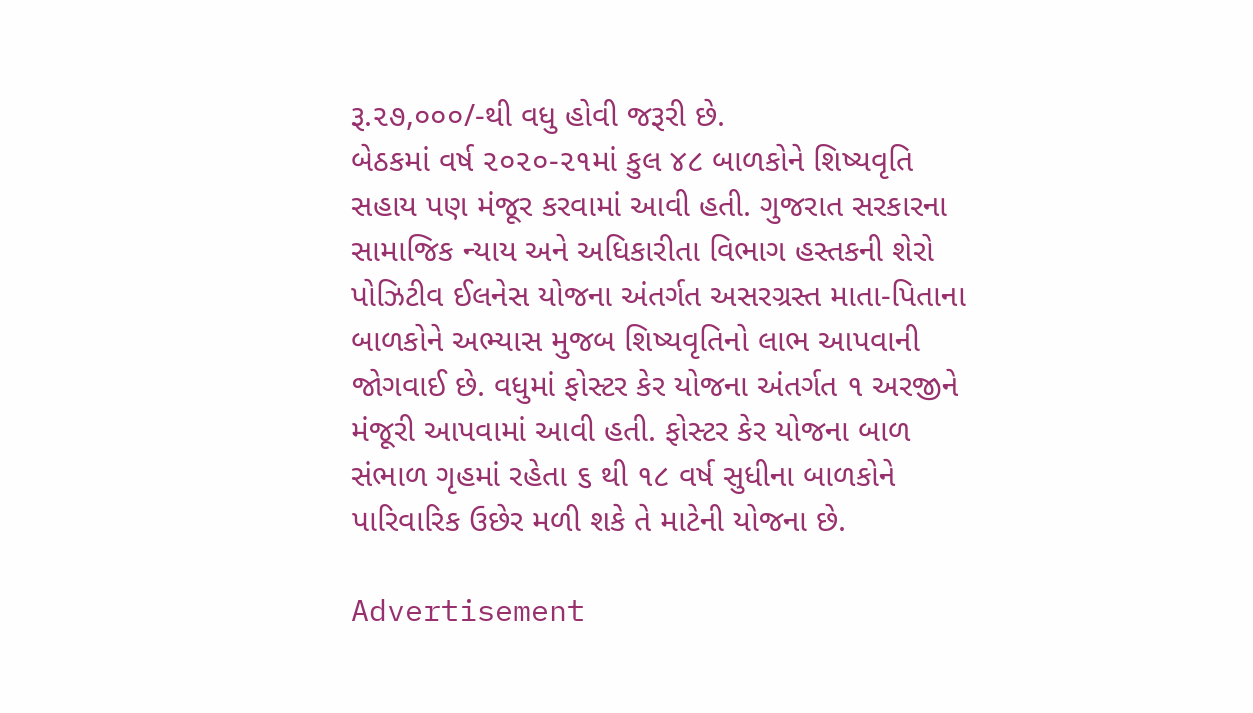રૂ.૨૭,૦૦૦/-થી વધુ હોવી જરૂરી છે.
બેઠકમાં વર્ષ ૨૦૨૦-૨૧માં કુલ ૪૮ બાળકોને શિષ્યવૃતિ સહાય પણ મંજૂર કરવામાં આવી હતી. ગુજરાત સરકારના સામાજિક ન્યાય અને અધિકારીતા વિભાગ હસ્તકની શેરો પોઝિટીવ ઈલનેસ યોજના અંતર્ગત અસરગ્રસ્ત માતા-પિતાના બાળકોને અભ્યાસ મુજબ શિષ્યવૃતિનો લાભ આપવાની જોગવાઈ છે. વધુમાં ફોસ્ટર કેર યોજના અંતર્ગત ૧ અરજીને મંજૂરી આપવામાં આવી હતી. ફોસ્ટર કેર યોજના બાળ સંભાળ ગૃહમાં રહેતા ૬ થી ૧૮ વર્ષ સુધીના બાળકોને પારિવારિક ઉછેર મળી શકે તે માટેની યોજના છે.

Advertisement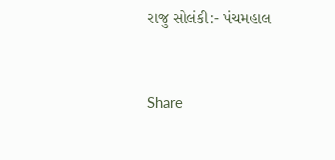રાજુ સોલંકી:- પંચમહાલ


Share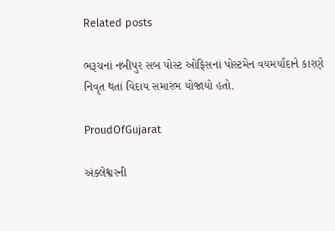Related posts

ભરૂચનાં નબીપુર સબ પોસ્ટ ઓફિસનાં પોસ્ટમેન વયમર્યાદાને કારણે નિવૃત થતાં વિદાય સમારંભ યોજાયો હતો.

ProudOfGujarat

અંક્લેશ્વરની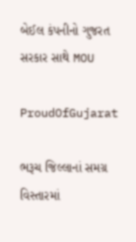બેઈલ કંપનીનો ગુજરત સરકાર સાથે MOU

ProudOfGujarat

ભરૂચ જિલ્લાનાં સમગ્ર વિસ્તારમાં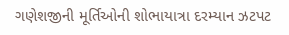ગણેશજીની મૂર્તિઓની શોભાયાત્રા દરમ્યાન ઝટપટ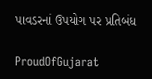પાવડરનાં ઉપયોગ પર પ્રતિબંધ

ProudOfGujarat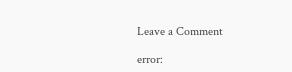Leave a Comment

error: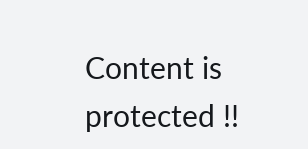Content is protected !!